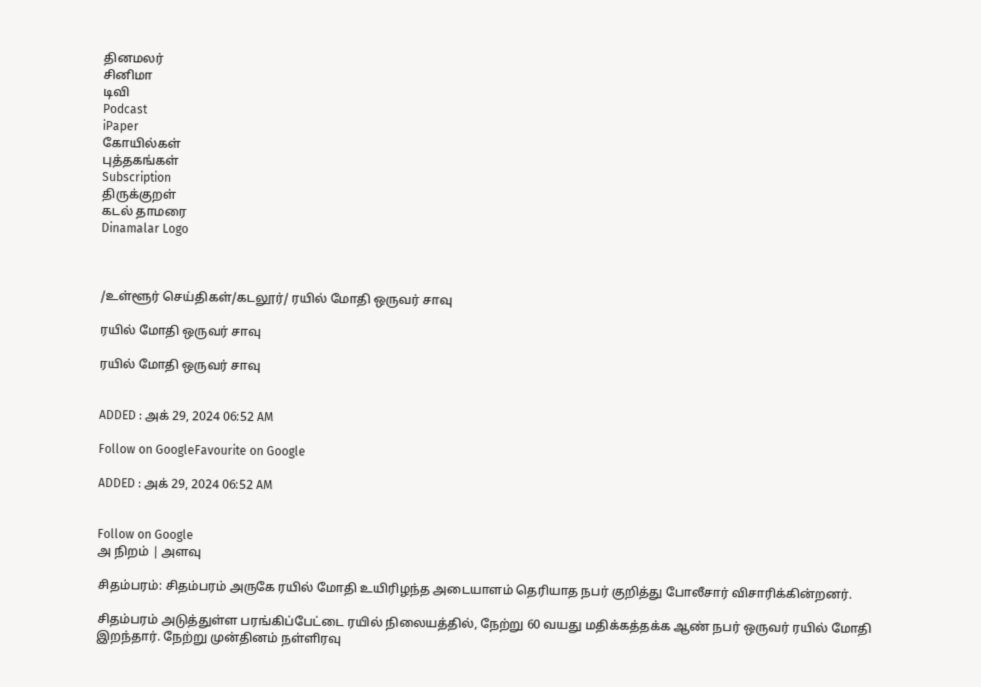தினமலர்
சினிமா
டிவி
Podcast
iPaper
கோயில்கள்
புத்தகங்கள்
Subscription
திருக்குறள்
கடல் தாமரை
Dinamalar Logo



/உள்ளூர் செய்திகள்/கடலூர்/ ரயில் மோதி ஒருவர் சாவு

ரயில் மோதி ஒருவர் சாவு

ரயில் மோதி ஒருவர் சாவு


ADDED : அக் 29, 2024 06:52 AM

Follow on GoogleFavourite on Google

ADDED : அக் 29, 2024 06:52 AM


Follow on Google
அ நிறம் | அளவு

சிதம்பரம்: சிதம்பரம் அருகே ரயில் மோதி உயிரிழந்த அடையாளம் தெரியாத நபர் குறித்து போலீசார் விசாரிக்கின்றனர்.

சிதம்பரம் அடுத்துள்ள பரங்கிப்பேட்டை ரயில் நிலையத்தில், நேற்று 60 வயது மதிக்கத்தக்க ஆண் நபர் ஒருவர் ரயில் மோதி இறந்தார். நேற்று முன்தினம் நள்ளிரவு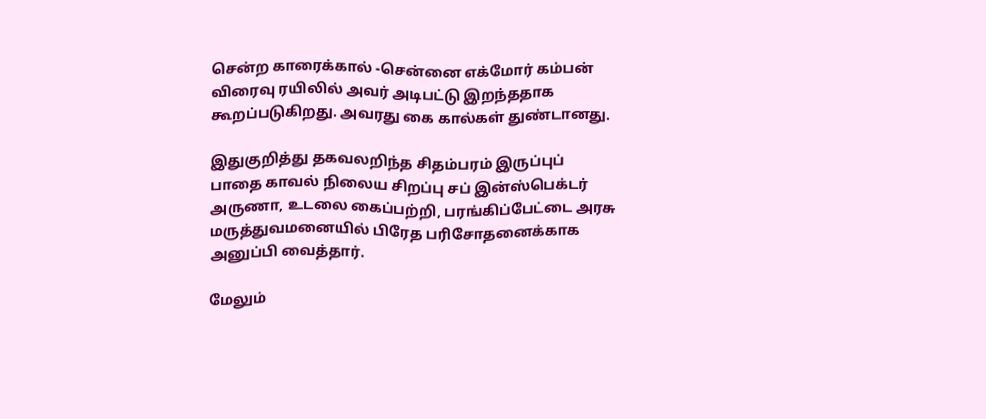சென்ற காரைக்கால் -சென்னை எக்மோர் கம்பன் விரைவு ரயிலில் அவர் அடிபட்டு இறந்ததாக கூறப்படுகிறது. அவரது கை கால்கள் துண்டானது.

இதுகுறித்து தகவலறிந்த சிதம்பரம் இருப்புப் பாதை காவல் நிலைய சிறப்பு சப் இன்ஸ்பெக்டர் அருணா, உடலை கைப்பற்றி, பரங்கிப்பேட்டை அரசு மருத்துவமனையில் பிரேத பரிசோதனைக்காக அனுப்பி வைத்தார்.

மேலும்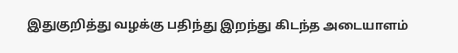இதுகுறித்து வழக்கு பதிந்து இறந்து கிடந்த அடையாளம்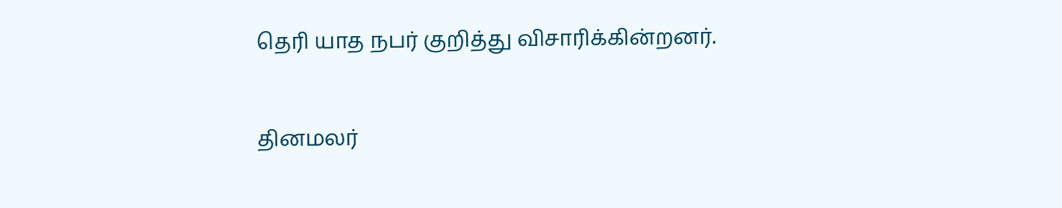தெரி யாத நபர் குறித்து விசாரிக்கின்றனர்.

தினமலர்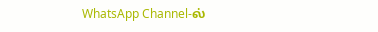WhatsApp Channel-ல்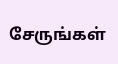சேருங்கள்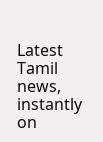Latest Tamil news, instantly on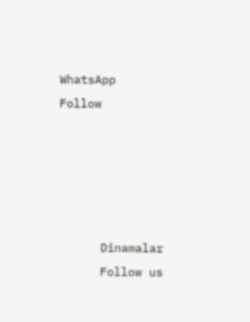WhatsApp
Follow





      Dinamalar
      Follow us